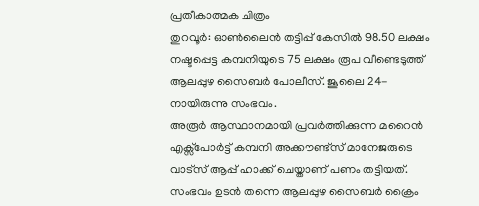പ്രതീകാത്മക ചിത്രം
തുറവൂർ: ഓൺലൈൻ തട്ടിപ്പ് കേസിൽ 98.50 ലക്ഷം നഷ്ടപ്പെട്ട കമ്പനിയുടെ 75 ലക്ഷം രൂപ വീണ്ടെടുത്ത് ആലപ്പുഴ സൈബർ പോലീസ്. ജൂലൈ 24-നായിരുന്നു സംഭവം.
അരൂർ ആസ്ഥാനമായി പ്രവർത്തിക്കുന്ന മറൈൻ എക്സ്പോർട്ട് കമ്പനി അക്കൗണ്ട്സ് മാനേജരുടെ വാട്സ് ആപ്പ് ഹാക്ക് ചെയ്താണ് പണം തട്ടിയത്. സംഭവം ഉടൻ തന്നെ ആലപ്പുഴ സൈബർ ക്രൈം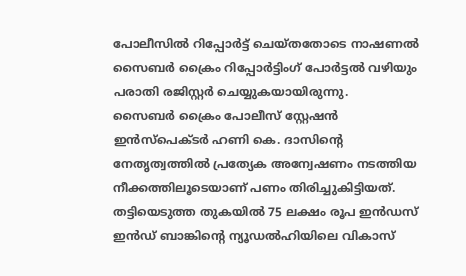പോലീസിൽ റിപ്പോർട്ട് ചെയ്തതോടെ നാഷണൽ സൈബർ ക്രൈം റിപ്പോർട്ടിംഗ് പോർട്ടൽ വഴിയും പരാതി രജിസ്റ്റർ ചെയ്യുകയായിരുന്നു.
സൈബർ ക്രൈം പോലീസ് സ്റ്റേഷൻ ഇൻസ്പെക്ടർ ഹണി കെ. ദാസിന്റെ നേതൃത്വത്തിൽ പ്രത്യേക അന്വേഷണം നടത്തിയ നീക്കത്തിലൂടെയാണ് പണം തിരിച്ചുകിട്ടിയത്. തട്ടിയെടുത്ത തുകയിൽ 75 ലക്ഷം രൂപ ഇൻഡസ് ഇൻഡ് ബാങ്കിന്റെ ന്യൂഡൽഹിയിലെ വികാസ്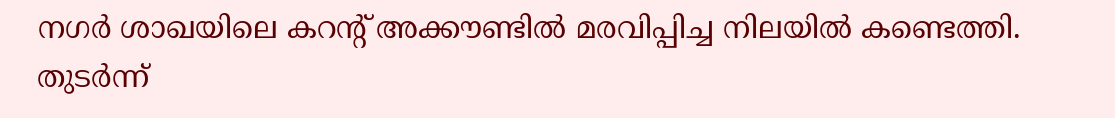നഗർ ശാഖയിലെ കറന്റ് അക്കൗണ്ടിൽ മരവിപ്പിച്ച നിലയിൽ കണ്ടെത്തി.
തുടർന്ന്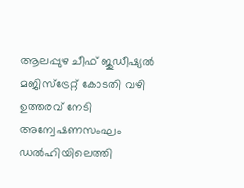ആലപ്പുഴ ചീഫ് ജുഡീഷ്യൽ മജിസ്ട്രേറ്റ് കോടതി വഴി ഉത്തരവ് നേടി അന്വേഷണസംഘം ഡൽഹിയിലെത്തി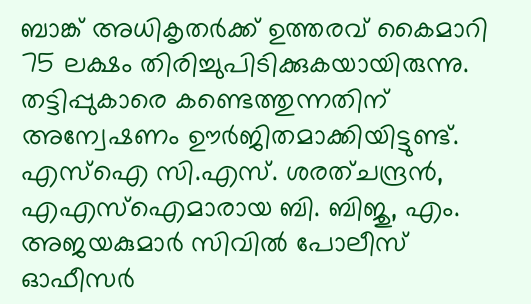ബാങ്ക് അധികൃതർക്ക് ഉത്തരവ് കൈമാറി 75 ലക്ഷം തിരിച്ചുപിടിക്കുകയായിരുന്നു. തട്ടിപ്പുകാരെ കണ്ടെത്തുന്നതിന് അന്വേഷണം ഊർജിതമാക്കിയിട്ടുണ്ട്.
എസ്ഐ സി.എസ്. ശരത്ചന്ദ്രൻ, എഎസ്ഐമാരായ ബി. ബിജു, എം. അജയകുമാർ സിവിൽ പോലീസ് ഓഫീസർ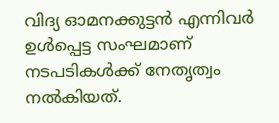വിദ്യ ഓമനക്കുട്ടൻ എന്നിവർ ഉൾപ്പെട്ട സംഘമാണ് നടപടികൾക്ക് നേതൃത്വം നൽകിയത്.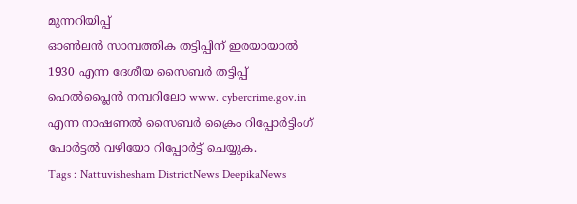മുന്നറിയിപ്പ്
ഓൺലൻ സാമ്പത്തിക തട്ടിപ്പിന് ഇരയായാൽ 1930 എന്ന ദേശീയ സൈബർ തട്ടിപ്പ് ഹെൽപ്ലൈൻ നമ്പറിലോ www. cybercrime.gov.in എന്ന നാഷണൽ സൈബർ ക്രൈം റിപ്പോർട്ടിംഗ് പോർട്ടൽ വഴിയോ റിപ്പോർട്ട് ചെയ്യുക.
Tags : Nattuvishesham DistrictNews DeepikaNews